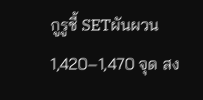กูรูชี้ SETผันผวน 1,420–1,470 จุด สง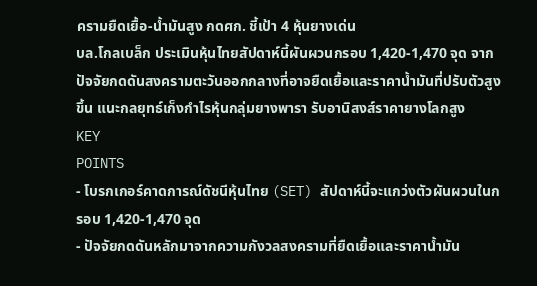ครามยืดเยื้อ-น้ำมันสูง กดศก. ชี้เป้า 4 หุ้นยางเด่น
บล.โกลเบล็ก ประเมินหุ้นไทยสัปดาห์นี้ผันผวนกรอบ 1,420-1,470 จุด จากปัจจัยกดดันสงครามตะวันออกกลางที่อาจยืดเยื้อและราคาน้ำมันที่ปรับตัวสูงขึ้น แนะกลยุทธ์เก็งกำไรหุ้นกลุ่มยางพารา รับอานิสงส์ราคายางโลกสูง
KEY
POINTS
- โบรกเกอร์คาดการณ์ดัชนีหุ้นไทย (SET) สัปดาห์นี้จะแกว่งตัวผันผวนในกรอบ 1,420-1,470 จุด
- ปัจจัยกดดันหลักมาจากความกังวลสงครามที่ยืดเยื้อและราคาน้ำมัน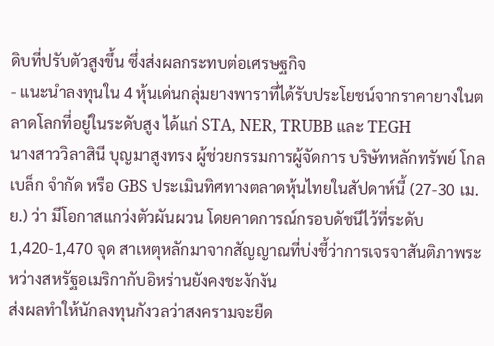ดิบที่ปรับตัวสูงขึ้น ซึ่งส่งผลกระทบต่อเศรษฐกิจ
- แนะนำลงทุนใน 4 หุ้นเด่นกลุ่มยางพาราที่ได้รับประโยชน์จากราคายางในตลาดโลกที่อยู่ในระดับสูง ได้แก่ STA, NER, TRUBB และ TEGH
นางสาววิลาสินี บุญมาสูงทรง ผู้ช่วยกรรมการผู้จัดการ บริษัทหลักทรัพย์ โกลเบล็ก จำกัด หรือ GBS ประเมินทิศทางตลาดหุ้นไทยในสัปดาห์นี้ (27-30 เม.ย.) ว่า มีโอกาสแกว่งตัวผันผวน โดยคาดการณ์กรอบดัชนีไว้ที่ระดับ 1,420-1,470 จุด สาเหตุหลักมาจากสัญญาณที่บ่งชี้ว่าการเจรจาสันติภาพระหว่างสหรัฐอเมริกากับอิหร่านยังคงชะงักงัน
ส่งผลทำให้นักลงทุนกังวลว่าสงครามจะยืด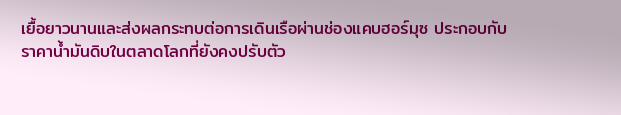เยื้อยาวนานและส่งผลกระทบต่อการเดินเรือผ่านช่องแคบฮอร์มุซ ประกอบกับราคาน้ำมันดิบในตลาดโลกที่ยังคงปรับตัว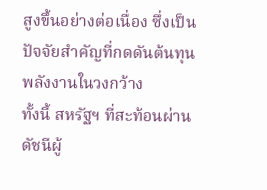สูงขึ้นอย่างต่อเนื่อง ซึ่งเป็นปัจจัยสำคัญที่กดดันต้นทุนพลังงานในวงกว้าง
ทั้งนี้ สหรัฐฯ ที่สะท้อนผ่านดัชนีผู้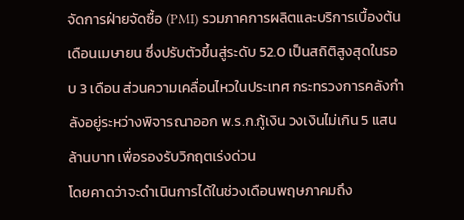จัดการฝ่ายจัดซื้อ (PMI) รวมภาคการผลิตและบริการเบื้องต้นเดือนเมษายน ซึ่งปรับตัวขึ้นสู่ระดับ 52.0 เป็นสถิติสูงสุดในรอบ 3 เดือน ส่วนความเคลื่อนไหวในประเทศ กระทรวงการคลังกำลังอยู่ระหว่างพิจารณาออก พ.ร.ก.กู้เงิน วงเงินไม่เกิน 5 แสนล้านบาท เพื่อรองรับวิกฤตเร่งด่วน
โดยคาดว่าจะดำเนินการได้ในช่วงเดือนพฤษภาคมถึง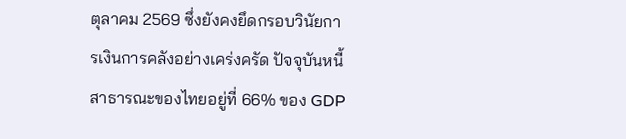ตุลาคม 2569 ซึ่งยังคงยึดกรอบวินัยการเงินการคลังอย่างเคร่งครัด ปัจจุบันหนี้สาธารณะของไทยอยู่ที่ 66% ของ GDP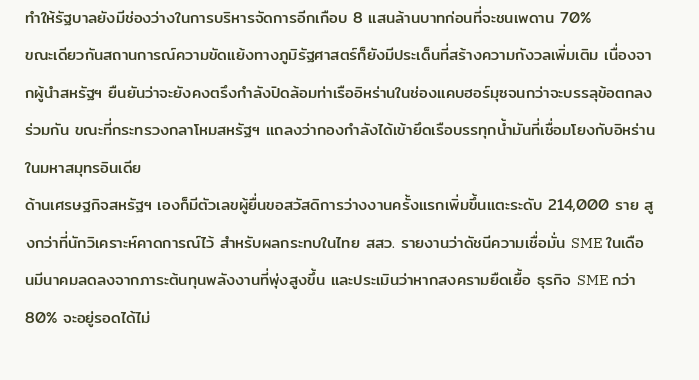ทำให้รัฐบาลยังมีช่องว่างในการบริหารจัดการอีกเกือบ 8 แสนล้านบาทก่อนที่จะชนเพดาน 70%
ขณะเดียวกันสถานการณ์ความขัดแย้งทางภูมิรัฐศาสตร์ก็ยังมีประเด็นที่สร้างความกังวลเพิ่มเติม เนื่องจากผู้นำสหรัฐฯ ยืนยันว่าจะยังคงตรึงกำลังปิดล้อมท่าเรืออิหร่านในช่องแคบฮอร์มุซจนกว่าจะบรรลุข้อตกลงร่วมกัน ขณะที่กระทรวงกลาโหมสหรัฐฯ แถลงว่ากองกำลังได้เข้ายึดเรือบรรทุกน้ำมันที่เชื่อมโยงกับอิหร่านในมหาสมุทรอินเดีย
ด้านเศรษฐกิจสหรัฐฯ เองก็มีตัวเลขผู้ยื่นขอสวัสดิการว่างงานครั้งแรกเพิ่มขึ้นแตะระดับ 214,000 ราย สูงกว่าที่นักวิเคราะห์คาดการณ์ไว้ สำหรับผลกระทบในไทย สสว. รายงานว่าดัชนีความเชื่อมั่น SME ในเดือนมีนาคมลดลงจากภาระต้นทุนพลังงานที่พุ่งสูงขึ้น และประเมินว่าหากสงครามยืดเยื้อ ธุรกิจ SME กว่า 80% จะอยู่รอดได้ไม่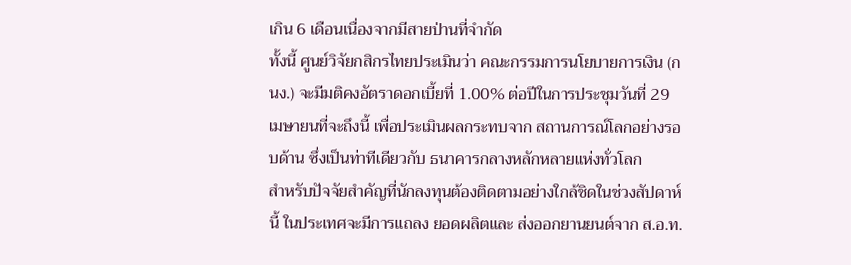เกิน 6 เดือนเนื่องจากมีสายป่านที่จำกัด
ทั้งนี้ ศูนย์วิจัยกสิกรไทยประเมินว่า คณะกรรมการนโยบายการเงิน (กนง.) จะมีมติคงอัตราดอกเบี้ยที่ 1.00% ต่อปีในการประชุมวันที่ 29 เมษายนที่จะถึงนี้ เพื่อประเมินผลกระทบจาก สถานการณ์โลกอย่างรอบด้าน ซึ่งเป็นท่าทีเดียวกับ ธนาคารกลางหลักหลายแห่งทั่วโลก
สำหรับปัจจัยสำคัญที่นักลงทุนต้องติดตามอย่างใกล้ชิดในช่วงสัปดาห์นี้ ในประเทศจะมีการแถลง ยอดผลิตและ ส่งออกยานยนต์จาก ส.อ.ท.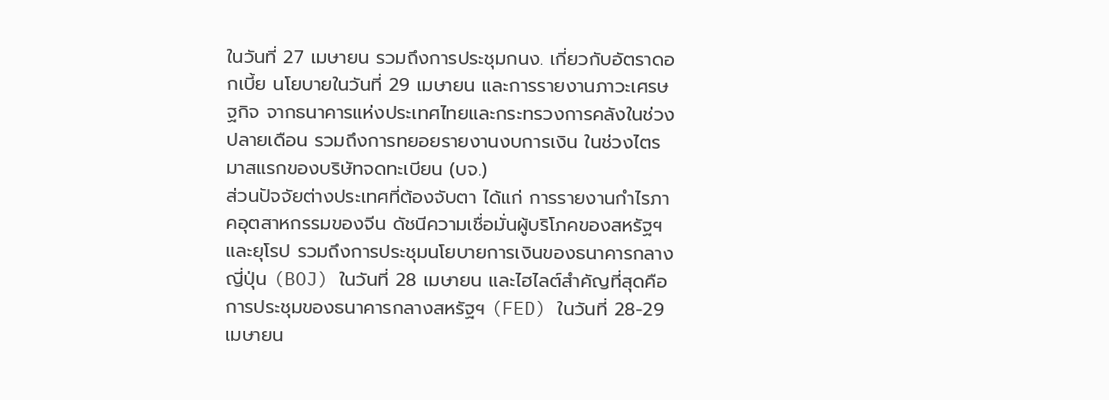ในวันที่ 27 เมษายน รวมถึงการประชุมกนง. เกี่ยวกับอัตราดอกเบี้ย นโยบายในวันที่ 29 เมษายน และการรายงานภาวะเศรษฐกิจ จากธนาคารแห่งประเทศไทยและกระทรวงการคลังในช่วงปลายเดือน รวมถึงการทยอยรายงานงบการเงิน ในช่วงไตรมาสแรกของบริษัทจดทะเบียน (บจ.)
ส่วนปัจจัยต่างประเทศที่ต้องจับตา ได้แก่ การรายงานกำไรภาคอุตสาหกรรมของจีน ดัชนีความเชื่อมั่นผู้บริโภคของสหรัฐฯ และยุโรป รวมถึงการประชุมนโยบายการเงินของธนาคารกลางญี่ปุ่น (BOJ) ในวันที่ 28 เมษายน และไฮไลต์สำคัญที่สุดคือ การประชุมของธนาคารกลางสหรัฐฯ (FED) ในวันที่ 28-29 เมษายน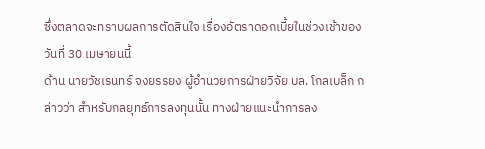ซึ่งตลาดจะทราบผลการตัดสินใจ เรื่องอัตราดอกเบี้ยในช่วงเช้าของวันที่ 30 เมษายนนี้
ด้าน นายวัชเรนทร์ จงยรรยง ผู้อำนวยการฝ่ายวิจัย บล. โกลเบล็ก กล่าวว่า สำหรับกลยุทธ์การลงทุนนั้น ทางฝ่ายแนะนำการลง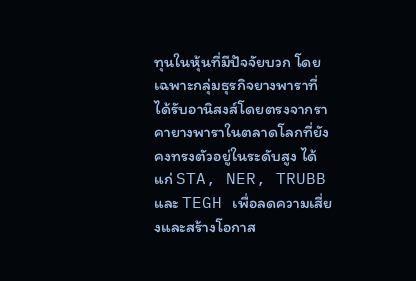ทุนในหุ้นที่มีปัจจัยบวก โดยเฉพาะกลุ่มธุรกิจยางพาราที่ได้รับอานิสงส์โดยตรงจากราคายางพาราในตลาดโลกที่ยังคงทรงตัวอยู่ในระดับสูง ได้แก่ STA, NER, TRUBB และ TEGH เพื่อลดความเสี่ยงและสร้างโอกาส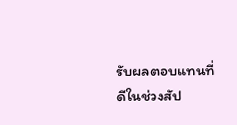รับผลตอบแทนที่ดีในช่วงสัป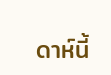ดาห์นี้